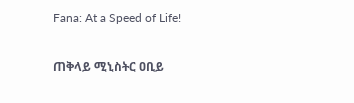Fana: At a Speed of Life!

ጠቅላይ ሚኒስትር ዐቢይ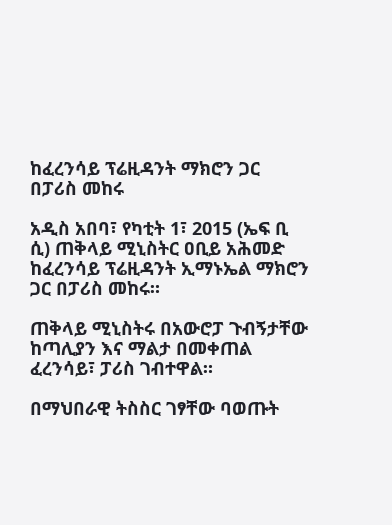ከፈረንሳይ ፕሬዚዳንት ማክሮን ጋር በፓሪስ መከሩ

አዲስ አበባ፣ የካቲት 1፣ 2015 (ኤፍ ቢ ሲ) ጠቅላይ ሚኒስትር ዐቢይ አሕመድ ከፈረንሳይ ፕሬዚዳንት ኢማኑኤል ማክሮን ጋር በፓሪስ መከሩ።

ጠቅላይ ሚኒስትሩ በአውሮፓ ጉብኝታቸው ከጣሊያን እና ማልታ በመቀጠል ፈረንሳይ፣ ፓሪስ ገብተዋል።

በማህበራዊ ትስስር ገፃቸው ባወጡት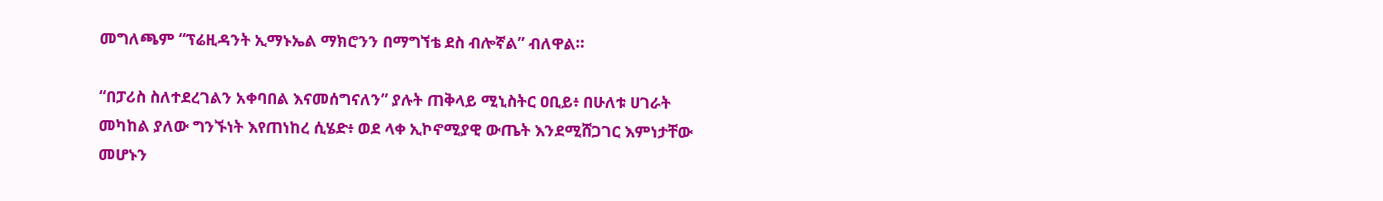መግለጫም “ፕሬዚዳንት ኢማኑኤል ማክሮንን በማግኘቴ ደስ ብሎኛል” ብለዋል።

“በፓሪስ ስለተደረገልን አቀባበል እናመሰግናለን” ያሉት ጠቅላይ ሚኒስትር ዐቢይ፥ በሁለቱ ሀገራት መካከል ያለው ግንኙነት እየጠነከረ ሲሄድ፥ ወደ ላቀ ኢኮኖሚያዊ ውጤት እንደሚሸጋገር እምነታቸው መሆኑን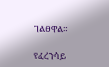ገልፀዋል።

የፈረንሳይ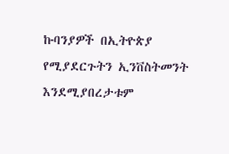ኩባንያዎች በኢትዮጵያ የሚያደርጉትን ኢንቨስትመንት እንደሚያበረታቱም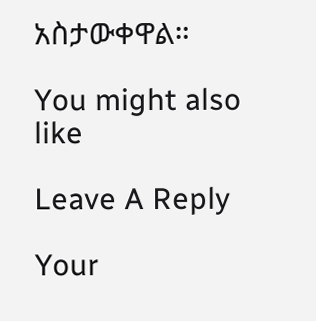አስታውቀዋል።

You might also like

Leave A Reply

Your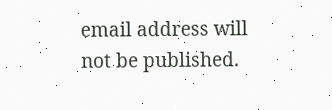email address will not be published.